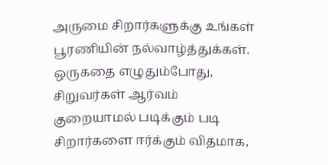அருமை சிறார்களுக்கு உங்கள் பூரணியின் நல்வாழ்த்துக்கள். ஒருகதை எழுதும்போது, சிறுவர்கள் ஆர்வம் குறையாமல் படிக்கும் படி சிறார்களை ஈர்க்கும் விதமாக,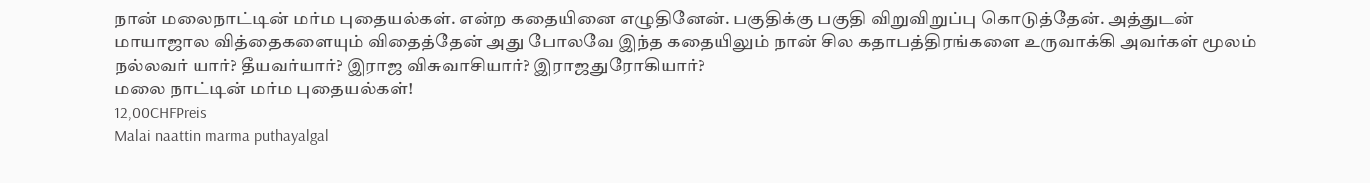நான் மலைநாட்டின் மர்ம புதையல்கள். என்ற கதையினை எழுதினேன். பகுதிக்கு பகுதி விறுவிறுப்பு கொடுத்தேன். அத்துடன் மாயாஜால வித்தைகளையும் விதைத்தேன் அது போலவே இந்த கதையிலும் நான் சில கதாபத்திரங்களை உருவாக்கி அவர்கள் மூலம் நல்லவர் யார்? தீயவர்யார்? இராஜ விசுவாசியார்? இராஜதுரோகியார்?
மலை நாட்டின் மர்ம புதையல்கள்!
12,00CHFPreis
Malai naattin marma puthayalgal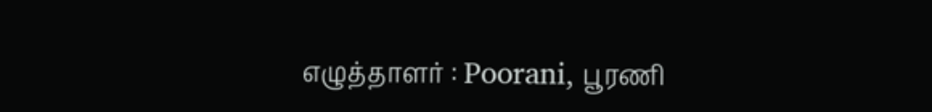எழுத்தாளர் : Poorani, பூரணி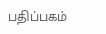பதிப்பகம்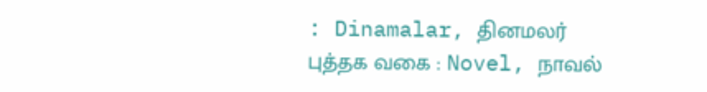: Dinamalar, தினமலர்
புத்தக வகை : Novel, நாவல்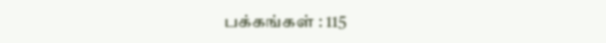பக்கங்கள் : 115